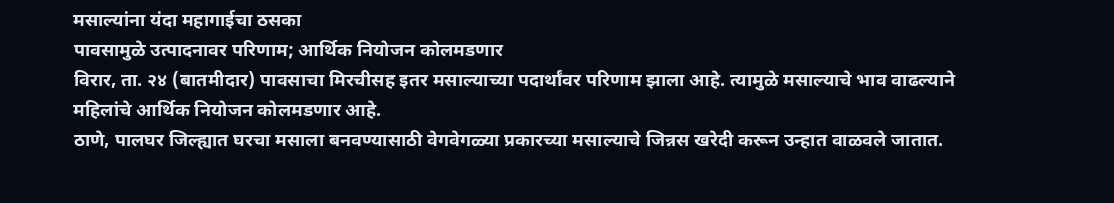मसाल्यांना यंदा महागाईचा ठसका
पावसामुळे उत्पादनावर परिणाम; आर्थिक नियोजन कोलमडणार
विरार, ता. २४ (बातमीदार) पावसाचा मिरचीसह इतर मसाल्याच्या पदार्थांवर परिणाम झाला आहे. त्यामुळे मसाल्याचे भाव वाढल्याने महिलांचे आर्थिक नियोजन कोलमडणार आहे.
ठाणे, पालघर जिल्ह्यात घरचा मसाला बनवण्यासाठी वेगवेगळ्या प्रकारच्या मसाल्याचे जिन्नस खरेदी करून उन्हात वाळवले जातात.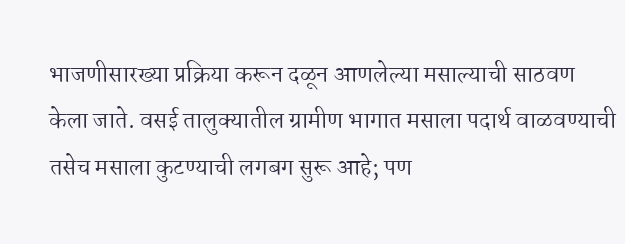भाजणीसारख्या प्रक्रिया करून दळून आणलेल्या मसाल्याची साठवण केला जाते. वसई तालुक्यातील ग्रामीण भागात मसाला पदार्थ वाळवण्याची तसेच मसाला कुटण्याची लगबग सुरू आहे; पण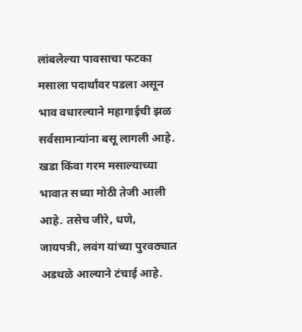लांबलेल्या पावसाचा फटका मसाला पदार्थांवर पडला असून भाव वधारल्याने महागाईची झळ सर्वसामान्यांना बसू लागली आहे. खडा किंवा गरम मसाल्याच्या भावात सध्या मोठी तेजी आली आहे. तसेच जीरे, धणे, जायपत्री, लवंग यांच्या पुरवठ्यात अडथळे आल्याने टंचाई आहे.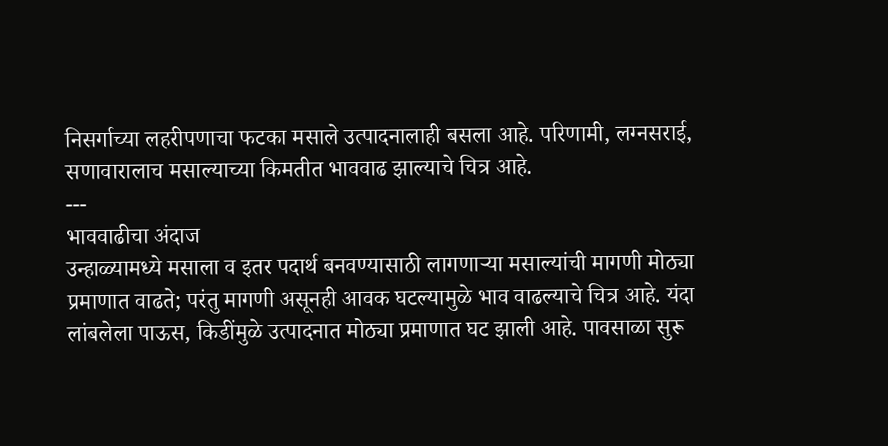निसर्गाच्या लहरीपणाचा फटका मसाले उत्पादनालाही बसला आहे. परिणामी, लग्नसराई, सणावारालाच मसाल्याच्या किमतीत भाववाढ झाल्याचे चित्र आहे.
---
भाववाढीचा अंदाज
उन्हाळ्यामध्ये मसाला व इतर पदार्थ बनवण्यासाठी लागणाऱ्या मसाल्यांची मागणी मोठ्या प्रमाणात वाढते; परंतु मागणी असूनही आवक घटल्यामुळे भाव वाढल्याचे चित्र आहे. यंदा लांबलेला पाऊस, किडींमुळे उत्पादनात मोठ्या प्रमाणात घट झाली आहे. पावसाळा सुरू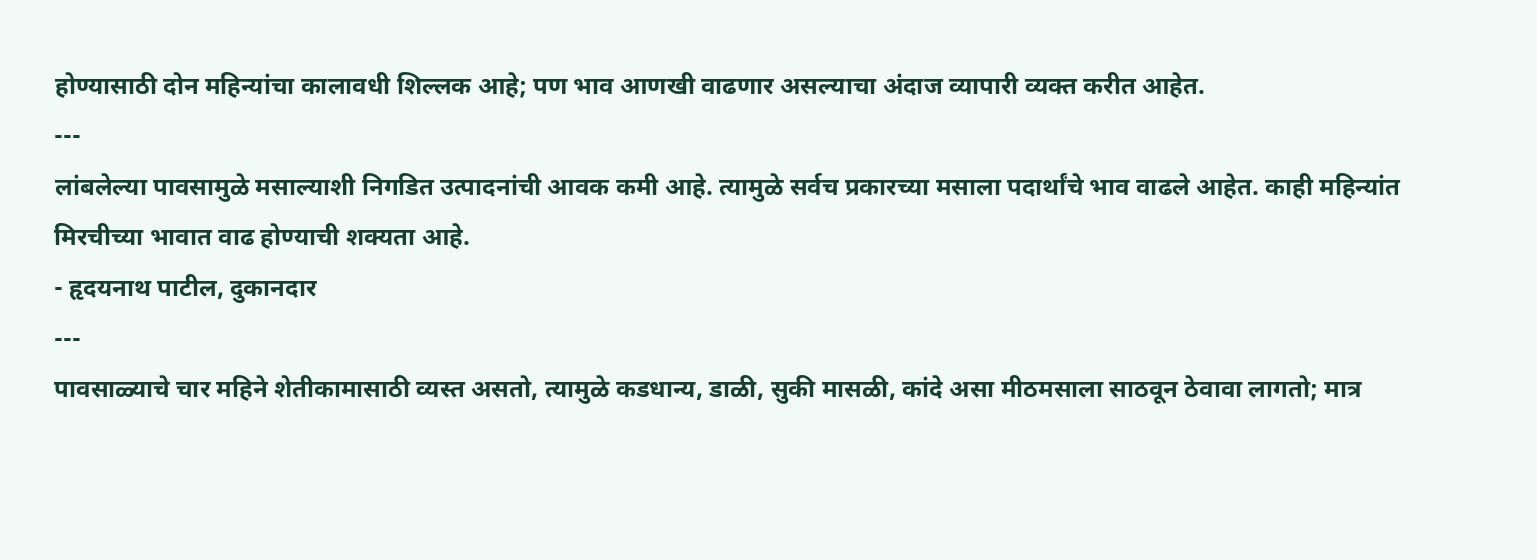होण्यासाठी दोन महिन्यांचा कालावधी शिल्लक आहे; पण भाव आणखी वाढणार असल्याचा अंदाज व्यापारी व्यक्त करीत आहेत.
---
लांबलेल्या पावसामुळे मसाल्याशी निगडित उत्पादनांची आवक कमी आहे. त्यामुळे सर्वच प्रकारच्या मसाला पदार्थांचे भाव वाढले आहेत. काही महिन्यांत मिरचीच्या भावात वाढ होण्याची शक्यता आहे.
- हृदयनाथ पाटील, दुकानदार
---
पावसाळ्याचे चार महिने शेतीकामासाठी व्यस्त असतो, त्यामुळे कडधान्य, डाळी, सुकी मासळी, कांदे असा मीठमसाला साठवून ठेवावा लागतो; मात्र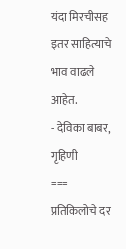यंदा मिरचीसह इतर साहित्याचे भाव वाढले आहेत.
- देविका बाबर, गृहिणी
===
प्रतिकिलोचे दर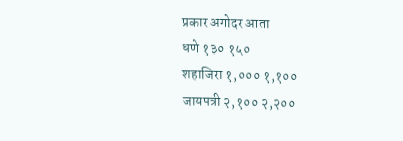प्रकार अगोदर आता
धणे १३० १५०
शहाजिरा १,००० १,१००
जायपत्री २,१०० २,२००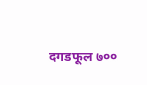दगडफूल ७००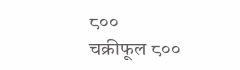८००
चक्रीफूल ८००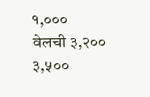१,०००
वेलची ३,२०० ३,५००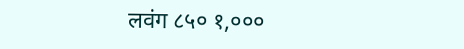लवंग ८५० १,०००